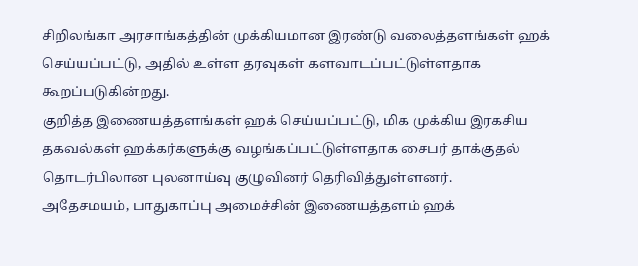சிறிலங்கா அரசாங்கத்தின் முக்கியமான இரண்டு வலைத்தளங்கள் ஹக் செய்யப்பட்டு, அதில் உள்ள தரவுகள் களவாடப்பட்டுள்ளதாக கூறப்படுகின்றது.
குறித்த இணையத்தளங்கள் ஹக் செய்யப்பட்டு, மிக முக்கிய இரகசிய தகவல்கள் ஹக்கர்களுக்கு வழங்கப்பட்டுள்ளதாக சைபர் தாக்குதல் தொடர்பிலான புலனாய்வு குழுவினர் தெரிவித்துள்ளனர்.
அதேசமயம், பாதுகாப்பு அமைச்சின் இணையத்தளம் ஹக்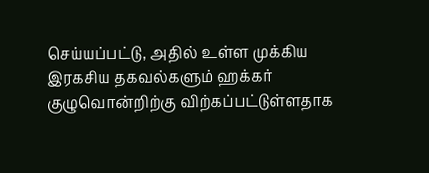செய்யப்பட்டு, அதில் உள்ள முக்கிய இரகசிய தகவல்களும் ஹக்கர் குழுவொன்றிற்கு விற்கப்பட்டுள்ளதாக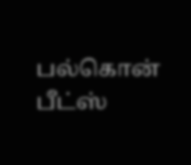பல்கொன் பீட்ஸ்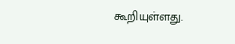கூறியுள்ளது.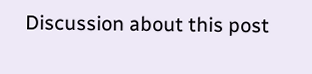Discussion about this post